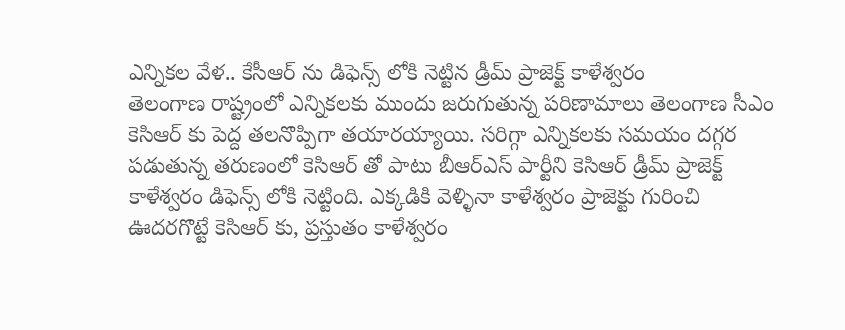ఎన్నికల వేళ.. కేసీఆర్ ను డిఫెన్స్ లోకి నెట్టిన డ్రీమ్ ప్రాజెక్ట్ కాళేశ్వరం
తెలంగాణ రాష్ట్రంలో ఎన్నికలకు ముందు జరుగుతున్న పరిణామాలు తెలంగాణ సీఎం కెసిఆర్ కు పెద్ద తలనొప్పిగా తయారయ్యాయి. సరిగ్గా ఎన్నికలకు సమయం దగ్గర పడుతున్న తరుణంలో కెసిఆర్ తో పాటు బీఆర్ఎస్ పార్టీని కెసిఆర్ డ్రీమ్ ప్రాజెక్ట్ కాళేశ్వరం డిఫెన్స్ లోకి నెట్టింది. ఎక్కడికి వెళ్ళినా కాళేశ్వరం ప్రాజెక్టు గురించి ఊదరగొట్టే కెసిఆర్ కు, ప్రస్తుతం కాళేశ్వరం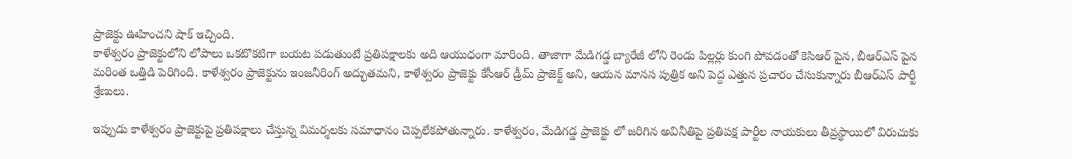ప్రాజెక్టు ఊహించని షాక్ ఇచ్చింది.
కాళేశ్వరం ప్రాజెక్టులోని లోపాలు ఒకటొకటిగా బయట పడుతుంటే ప్రతిపక్షాలకు అది ఆయుధంగా మారింది. తాజాగా మేడిగడ్డ బ్యారేజీ లోని రెండు పిల్లర్లు కుంగి పోవడంతో కెసిఆర్ పైన, బీఆర్ఎస్ పైన మరింత ఒత్తిడి పెరిగింది. కాళేశ్వరం ప్రాజెక్టును ఇంజనీరింగ్ అద్భుతమని, కాళేశ్వరం ప్రాజెక్టు కేసీఆర్ డ్రీమ్ ప్రాజెక్ట్ అని, ఆయన మానస పుత్రిక అని పెద్ద ఎత్తున ప్రచారం చేసుకున్నారు బీఆర్ఎస్ పార్టీ శ్రేణులు.

ఇప్పుడు కాళేశ్వరం ప్రాజెక్టుపై ప్రతిపక్షాలు చేస్తున్న విమర్శలకు సమాధానం చెప్పలేకపోతున్నారు. కాళేశ్వరం, మేడిగడ్డ ప్రాజెక్టు లో జరిగిన అవినీతిపై ప్రతిపక్ష పార్టీల నాయకులు తీవ్రస్థాయిలో విరుచుకు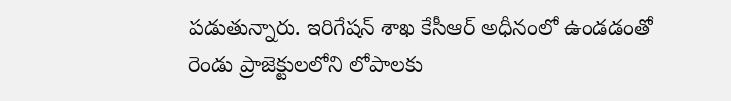పడుతున్నారు. ఇరిగేషన్ శాఖ కేసీఆర్ అధీనంలో ఉండడంతో రెండు ప్రాజెక్టులలోని లోపాలకు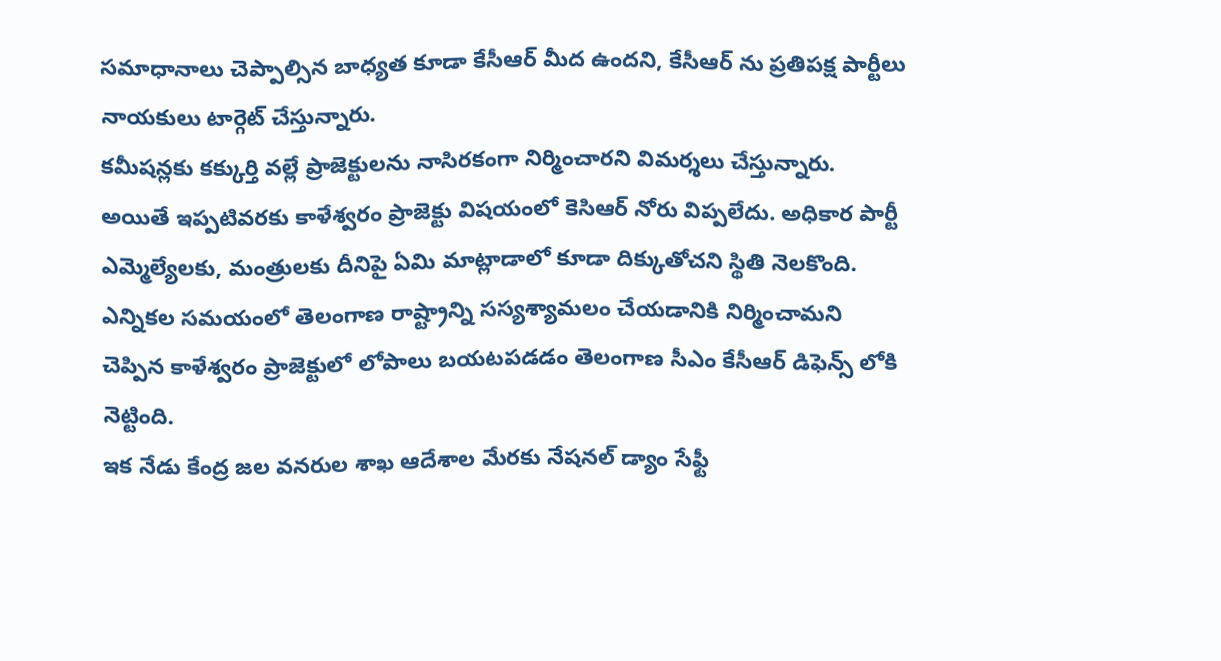సమాధానాలు చెప్పాల్సిన బాధ్యత కూడా కేసీఆర్ మీద ఉందని, కేసీఆర్ ను ప్రతిపక్ష పార్టీలు నాయకులు టార్గెట్ చేస్తున్నారు.
కమీషన్లకు కక్కుర్తి వల్లే ప్రాజెక్టులను నాసిరకంగా నిర్మించారని విమర్శలు చేస్తున్నారు. అయితే ఇప్పటివరకు కాళేశ్వరం ప్రాజెక్టు విషయంలో కెసిఆర్ నోరు విప్పలేదు. అధికార పార్టీ ఎమ్మెల్యేలకు, మంత్రులకు దీనిపై ఏమి మాట్లాడాలో కూడా దిక్కుతోచని స్థితి నెలకొంది. ఎన్నికల సమయంలో తెలంగాణ రాష్ట్రాన్ని సస్యశ్యామలం చేయడానికి నిర్మించామని చెప్పిన కాళేశ్వరం ప్రాజెక్టులో లోపాలు బయటపడడం తెలంగాణ సీఎం కేసీఆర్ డిఫెన్స్ లోకి నెట్టింది.
ఇక నేడు కేంద్ర జల వనరుల శాఖ ఆదేశాల మేరకు నేషనల్ డ్యాం సేఫ్టీ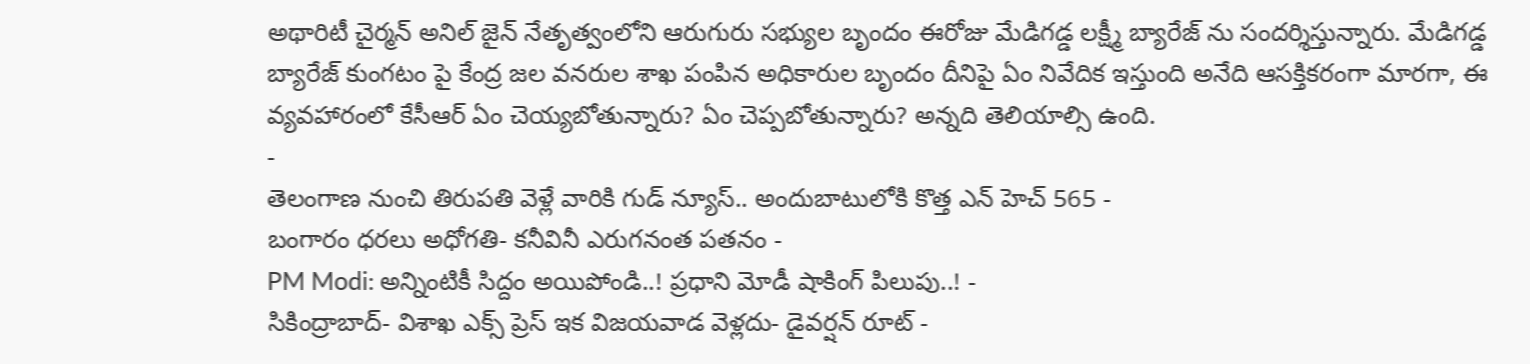అథారిటీ చైర్మన్ అనిల్ జైన్ నేతృత్వంలోని ఆరుగురు సభ్యుల బృందం ఈరోజు మేడిగడ్డ లక్ష్మీ బ్యారేజ్ ను సందర్శిస్తున్నారు. మేడిగడ్డ బ్యారేజ్ కుంగటం పై కేంద్ర జల వనరుల శాఖ పంపిన అధికారుల బృందం దీనిపై ఏం నివేదిక ఇస్తుంది అనేది ఆసక్తికరంగా మారగా, ఈ వ్యవహారంలో కేసీఆర్ ఏం చెయ్యబోతున్నారు? ఏం చెప్పబోతున్నారు? అన్నది తెలియాల్సి ఉంది.
-
తెలంగాణ నుంచి తిరుపతి వెళ్లే వారికి గుడ్ న్యూస్.. అందుబాటులోకి కొత్త ఎన్ హెచ్ 565 -
బంగారం ధరలు అధోగతి- కనీవినీ ఎరుగనంత పతనం -
PM Modi: అన్నింటికీ సిద్దం అయిపోండి..! ప్రధాని మోడీ షాకింగ్ పిలుపు..! -
సికింద్రాబాద్- విశాఖ ఎక్స్ ప్రెస్ ఇక విజయవాడ వెళ్లదు- డైవర్షన్ రూట్ -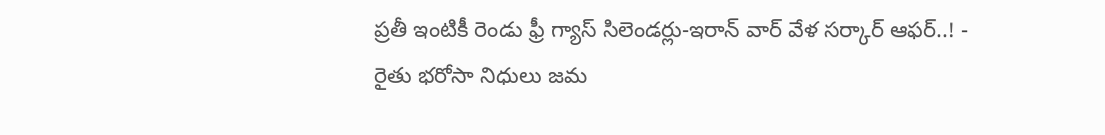ప్రతీ ఇంటికీ రెండు ఫ్రీ గ్యాస్ సిలెండర్లు-ఇరాన్ వార్ వేళ సర్కార్ ఆఫర్..! -
రైతు భరోసా నిధులు జమ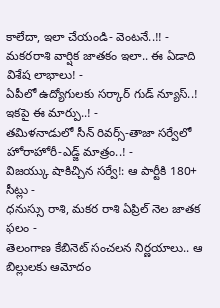కాలేదా, ఇలా చేయండి- వెంటనే..!! -
మకరరాశి వార్షిక జాతకం ఇలా.. ఈ ఏడాది విశేష లాభాలు! -
ఏపీలో ఉద్యోగులకు సర్కార్ గుడ్ న్యూస్..! ఇకపై ఈ మార్పు..! -
తమిళనాడులో సీన్ రివర్స్-తాజా సర్వేలో హోరాహోరీ-ఎడ్జ్ మాత్రం..! -
విజయ్కు షాకిచ్చిన సర్వే!: ఆ పార్టీకి 180+ సీట్లు -
ధనుస్సు రాశి, మకర రాశి ఏప్రిల్ నెల జాతక ఫలం -
తెలంగాణ కేబినెట్ సంచలన నిర్ణయాలు.. ఆ బిల్లులకు ఆమోదం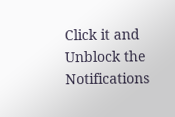Click it and Unblock the Notifications